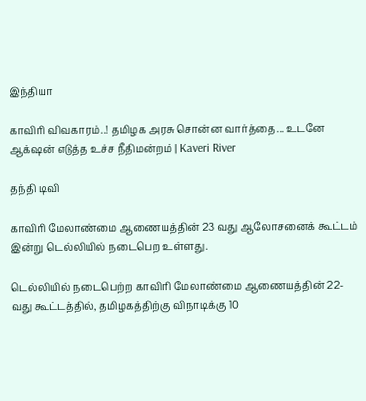இந்தியா

காவிரி விவகாரம்..! தமிழக அரசு சொன்ன வார்த்தை... உடனே ஆக்‌ஷன் எடுத்த உச்ச நீதிமன்றம் | Kaveri River

தந்தி டிவி

காவிரி மேலாண்மை ஆணையத்தின் 23 வது ஆலோசனைக் கூட்டம் இன்று டெல்லியில் நடைபெற உள்ளது.

டெல்லியில் நடைபெற்ற காவிரி மேலாண்மை ஆணையத்தின் 22-வது கூட்டத்தில், தமிழகத்திற்கு விநாடிக்கு 10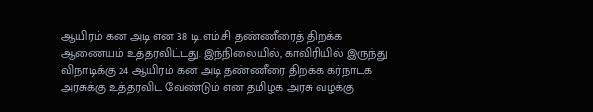ஆயிரம் கன அடி என 38 டி.எம்.சி தண்ணீரைத் திறக்க ஆணையம் உத்தரவிட்டது. இந்நிலையில், காவிரியில் இருந்து விநாடிக்கு 24 ஆயிரம் கன அடி தண்ணீரை திறக்க கர்நாடக அரசுக்கு உத்தரவிட வேண்டும் என தமிழக அரசு வழக்கு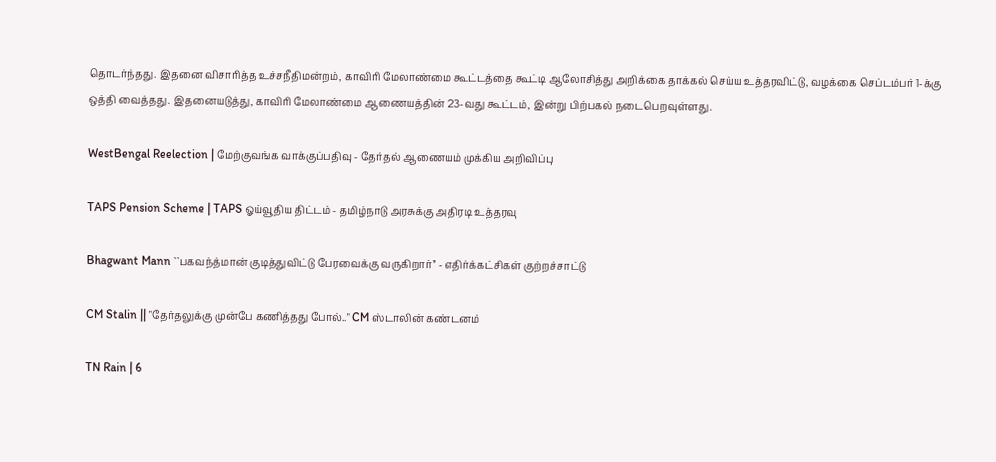தொடர்ந்தது. இதனை விசாரித்த உச்சநீதிமன்றம், காவிரி மேலாண்மை கூட்டத்தை கூட்டி ஆலோசித்து அறிக்கை தாக்கல் செய்ய உத்தரவிட்டு, வழக்கை செப்டம்பர் 1-க்கு ஒத்தி வைத்தது. இதனையடுத்து, காவிரி மேலாண்மை ஆணையத்தின் 23-வது கூட்டம், இன்று பிற்பகல் நடைபெறவுள்ளது.

WestBengal Reelection | மேற்குவங்க வாக்குப்பதிவு - தேர்தல் ஆணையம் முக்கிய அறிவிப்பு

TAPS Pension Scheme | TAPS ஓய்வூதிய திட்டம் - தமிழ்நாடு அரசுக்கு அதிரடி உத்தரவு

Bhagwant Mann ``பகவந்த்மான் குடித்துவிட்டு பேரவைக்கு வருகிறார்’’ - எதிர்க்கட்சிகள் குற்றச்சாட்டு

CM Stalin || "தேர்தலுக்கு முன்பே கணித்தது போல்.." CM ஸ்டாலின் கண்டனம்

TN Rain | 6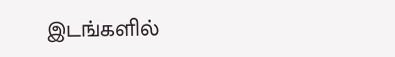இடங்களில்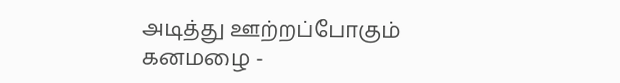அடித்து ஊற்றப்போகும் கனமழை -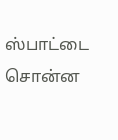ஸ்பாட்டை சொன்ன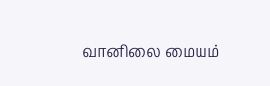வானிலை மையம்